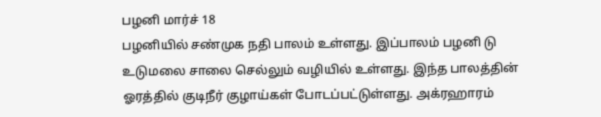பழனி மார்ச் 18
பழனியில் சண்முக நதி பாலம் உள்ளது. இப்பாலம் பழனி டு உடுமலை சாலை செல்லும் வழியில் உள்ளது. இந்த பாலத்தின் ஓரத்தில் குடிநீர் குழாய்கள் போடப்பட்டுள்ளது. அக்ரஹாரம்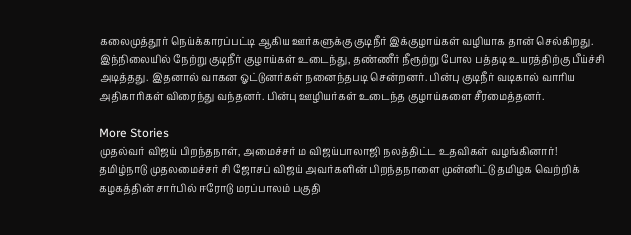கலைமுத்தூர் நெய்க்காரப்பட்டி ஆகிய ஊர்களுக்கு குடிநீர் இக்குழாய்கள் வழியாக தான் செல்கிறது. இந்நிலையில் நேற்று குடிநீர் குழாய்கள் உடைந்து, தண்ணீர் நீரூற்று போல பத்தடி உயரத்திற்கு பீய்ச்சி அடித்தது. இதனால் வாகன ஓட்டுனர்கள் நனைந்தபடி சென்றனர். பின்பு குடிநீர் வடிகால் வாரிய அதிகாரிகள் விரைந்து வந்தனர். பின்பு ஊழியர்கள் உடைந்த குழாய்களை சீரமைத்தனர்.

More Stories
முதல்வர் விஜய் பிறந்தநாள், அமைச்சர் ம விஜய்பாலாஜி நலத்திட்ட உதவிகள் வழங்கினார்!
தமிழ்நாடு முதலமைச்சர் சி ஜோசப் விஜய் அவர்களின் பிறந்தநாளை முன்னிட்டு தமிழக வெற்றிக் கழகத்தின் சார்பில் ஈரோடு மரப்பாலம் பகுதி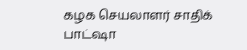கழக செயலாளர் சாதிக் பாட்ஷா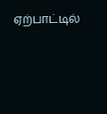ஏற்பாட்டில்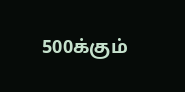500க்கும்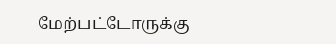மேற்பட்டோருக்கு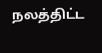நலத்திட்ட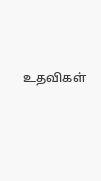உதவிகள்